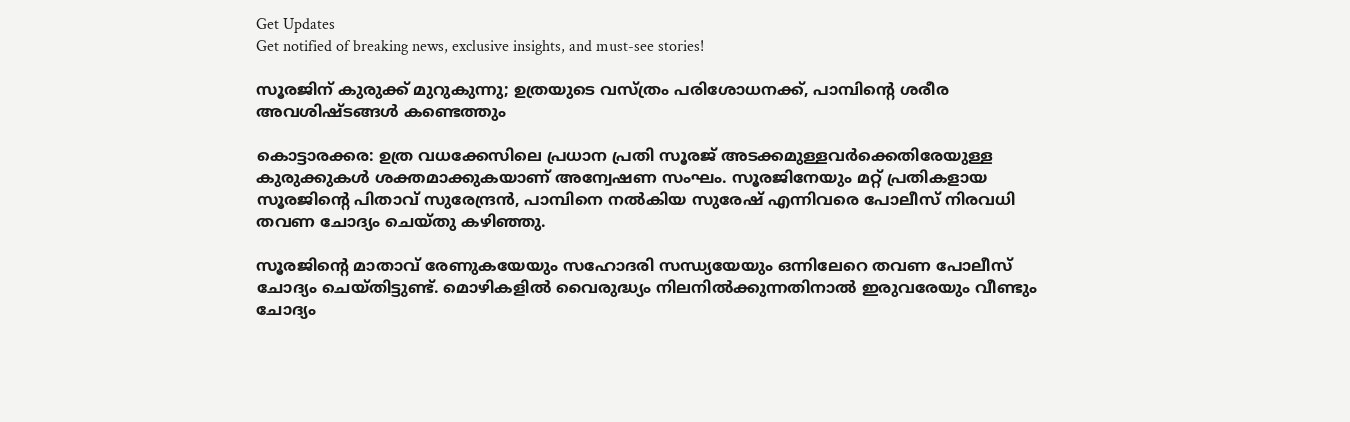Get Updates
Get notified of breaking news, exclusive insights, and must-see stories!

സൂരജിന് കുരുക്ക് മുറുകുന്നു; ഉത്രയുടെ വസ്ത്രം പരിശോധനക്ക്, പാമ്പിന്‍റെ ശരീര അവശിഷ്ടങ്ങള്‍ കണ്ടെത്തും

കൊട്ടാരക്കര: ഉത്ര വധക്കേസിലെ പ്രധാന പ്രതി സൂരജ് അടക്കമുള്ളവര്‍ക്കെതിരേയുള്ള കുരുക്കുകള്‍ ശക്തമാക്കുകയാണ് അന്വേഷണ സംഘം. സൂരജിനേയും മറ്റ് പ്രതികളായ സൂരജിന്‍റെ പിതാവ് സുരേന്ദ്രന്‍, പാമ്പിനെ നല്‍കിയ സുരേഷ് എന്നിവരെ പോലീസ് നിരവധി തവണ ചോദ്യം ചെയ്തു കഴിഞ്ഞു.

സൂരജിന്‍റെ മാതാവ് രേണുകയേയും സഹോദരി സന്ധ്യയേയും ഒന്നിലേറെ തവണ പോലീസ് ചോദ്യം ചെയ്തിട്ടുണ്ട്. മൊഴികളില്‍ വൈരുദ്ധ്യം നിലനില്‍ക്കുന്നതിനാല്‍ ഇരുവരേയും വീണ്ടും ചോദ്യം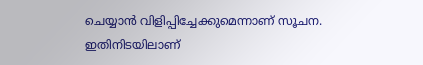ചെയ്യാന്‍ വിളിപ്പിച്ചേക്കുമെന്നാണ് സൂചന. ഇതിനിടയിലാണ്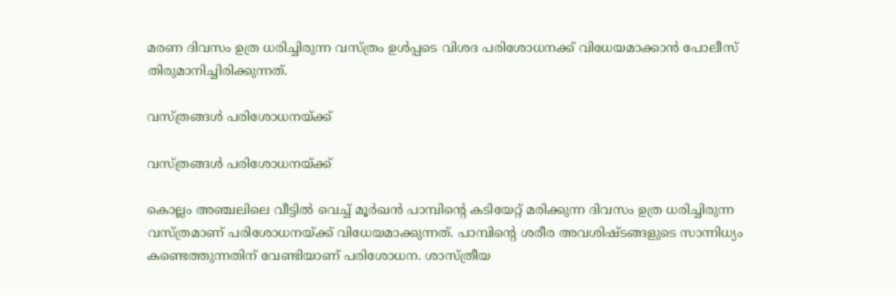മരണ ദിവസം ഉത്ര ധരിച്ചിരുന്ന വസ്ത്രം ഉള്‍പ്പടെ വിശദ പരിശോധനക്ക് വിധേയമാക്കാന്‍ പോലീസ് തിരുമാനിച്ചിരിക്കുന്നത്.

വസ്ത്രങ്ങള്‍ പരിശോധനയ്ക്ക്

വസ്ത്രങ്ങള്‍ പരിശോധനയ്ക്ക്

കൊല്ലം അഞ്ചലിലെ വീട്ടില്‍‌ വെച്ച് മൂര്‍ഖന്‍ പാമ്പിന്‍റെ കടിയേറ്റ് മരിക്കുന്ന ദിവസം ഉത്ര ധരിച്ചിരുന്ന വസ്ത്രമാണ് പരിശോധനയ്ക്ക് വിധേയമാക്കുന്നത്. പാമ്പിന്‍റെ ശരീര അവശിഷ്ടങ്ങളുടെ സാന്നിധ്യം കണ്ടെത്തുന്നതിന് വേണ്ടിയാണ് പരിശോധന. ശാസ്ത്രീയ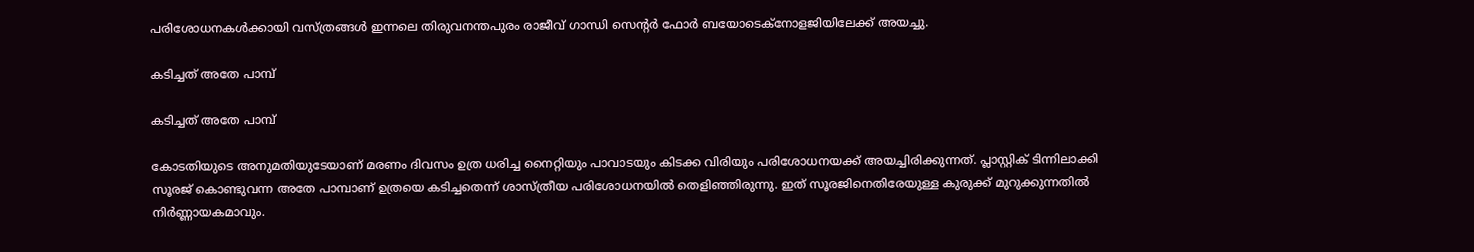പരിശോധനകള്‍ക്കായി വസ്ത്രങ്ങള്‍ ഇന്നലെ തിരുവനന്തപുരം രാജീവ് ഗാന്ധി സെന്‍റര്‍ ഫോര്‍ ബയോടെക്നോളജിയിലേക്ക് അയച്ചു.

കടിച്ചത് അതേ പാമ്പ്

കടിച്ചത് അതേ പാമ്പ്

കോടതിയുടെ അനുമതിയുടേയാണ് മരണം ദിവസം ഉത്ര ധരിച്ച നൈറ്റിയും പാവാടയും കിടക്ക വിരിയും പരിശോധനയക്ക് അയച്ചിരിക്കുന്നത്. പ്ലാസ്റ്റിക് ടിന്നിലാക്കി സൂരജ് കൊണ്ടുവന്ന അതേ പാമ്പാണ് ഉത്രയെ കടിച്ചതെന്ന് ശാസ്ത്രീയ പരിശോധനയില്‍ തെളിഞ്ഞിരുന്നു. ഇത് സൂരജിനെതിരേയുള്ള കുരുക്ക് മുറുക്കുന്നതില്‍ നിര്‍ണ്ണായകമാവും.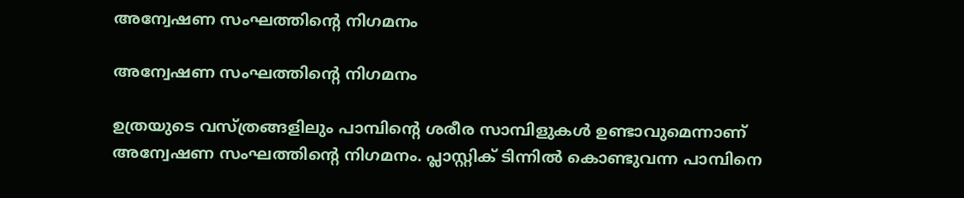അന്വേഷണ സംഘത്തിന്‍റെ നിഗമനം

അന്വേഷണ സംഘത്തിന്‍റെ നിഗമനം

ഉത്രയുടെ വസ്ത്രങ്ങളിലും പാമ്പിന്‍റെ ശരീര സാമ്പിളുകള്‍ ഉണ്ടാവുമെന്നാണ് അന്വേഷണ സംഘത്തിന്‍റെ നിഗമനം. പ്ലാസ്റ്റിക് ടിന്നില്‍ കൊണ്ടുവന്ന പാമ്പിനെ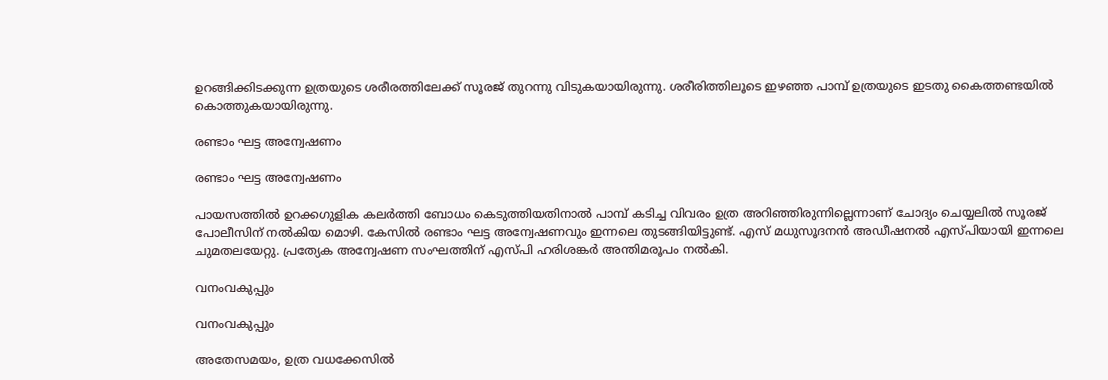ഉറങ്ങിക്കിടക്കുന്ന ഉത്രയുടെ ശരീരത്തിലേക്ക് സൂരജ് തുറന്നു വിടുകയായിരുന്നു. ശരീരിത്തിലൂടെ ഇഴഞ്ഞ പാമ്പ് ഉത്രയുടെ ഇടതു കൈത്തണ്ടയില്‍ കൊത്തുകയായിരുന്നു.

രണ്ടാം ഘട്ട അന്വേഷണം

രണ്ടാം ഘട്ട അന്വേഷണം

പായസത്തില്‍ ഉറക്കഗുളിക കലര്‍ത്തി ബോധം കെടുത്തിയതിനാല്‍ പാമ്പ് കടിച്ച വിവരം ഉത്ര അറിഞ്ഞിരുന്നില്ലെന്നാണ് ചോദ്യം ചെയ്യലില്‍ സൂരജ് പോലീസിന് നല്‍കിയ മൊഴി. കേസില്‍ രണ്ടാം ഘട്ട അന്വേഷണവും ഇന്നലെ തുടങ്ങിയിട്ടുണ്ട്. എസ് മധുസൂദനന്‍ അഡീഷനല്‍ എസ്പിയായി ഇന്നലെ ചുമതലയേറ്റു. പ്രത്യേക അന്വേഷണ സംഘത്തിന് എസ്പി ഹരിശങ്കര്‍ അന്തിമരൂപം നല്‍കി.

വനംവകുപ്പും

വനംവകുപ്പും

അതേസമയം, ഉത്ര വധക്കേസില്‍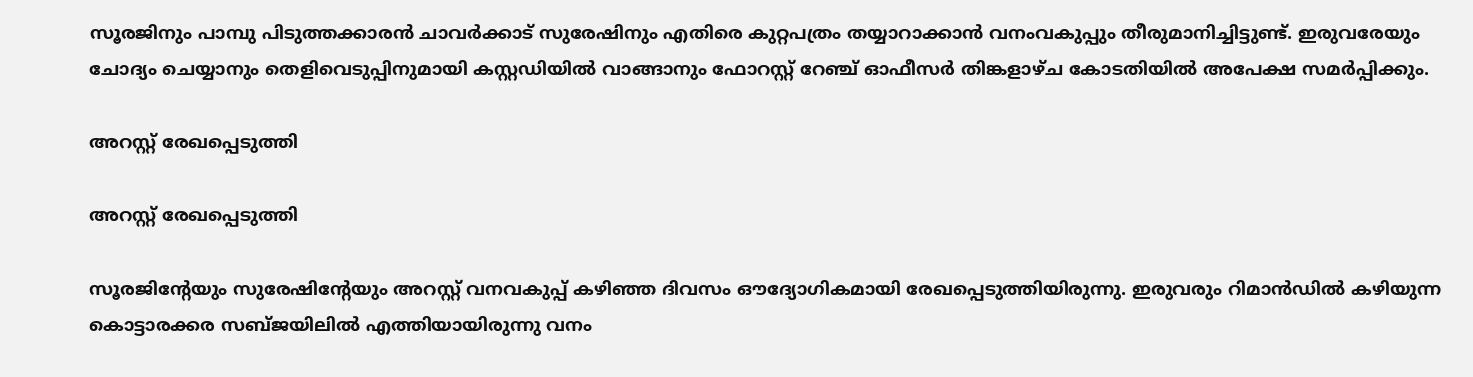സൂരജിനും പാമ്പു പിടുത്തക്കാരന്‍ ചാവര്‍ക്കാട് സുരേഷിനും എതിരെ കുറ്റപത്രം തയ്യാറാക്കാന്‍ വനംവകുപ്പും തീരുമാനിച്ചിട്ടുണ്ട്. ഇരുവരേയും ചോദ്യം ചെയ്യാനും തെളിവെടുപ്പിനുമായി കസ്റ്റഡിയില്‍ വാങ്ങാനും ഫോറസ്റ്റ് റേഞ്ച് ഓഫീസര്‍ തിങ്കളാഴ്ച കോടതിയില്‍ അപേക്ഷ സമര്‍പ്പിക്കും.

അറസ്റ്റ് രേഖപ്പെടുത്തി

അറസ്റ്റ് രേഖപ്പെടുത്തി

സൂരജിന്‍റേയും സുരേഷിന്‍റേയും അറസ്റ്റ് വനവകുപ്പ് കഴിഞ്ഞ ദിവസം ഔദ്യോഗികമായി രേഖപ്പെടുത്തിയിരുന്നു. ഇരുവരും റിമാന്‍ഡില്‍ കഴിയുന്ന കൊട്ടാരക്കര സബ്ജയിലില്‍ എത്തിയായിരുന്നു വനം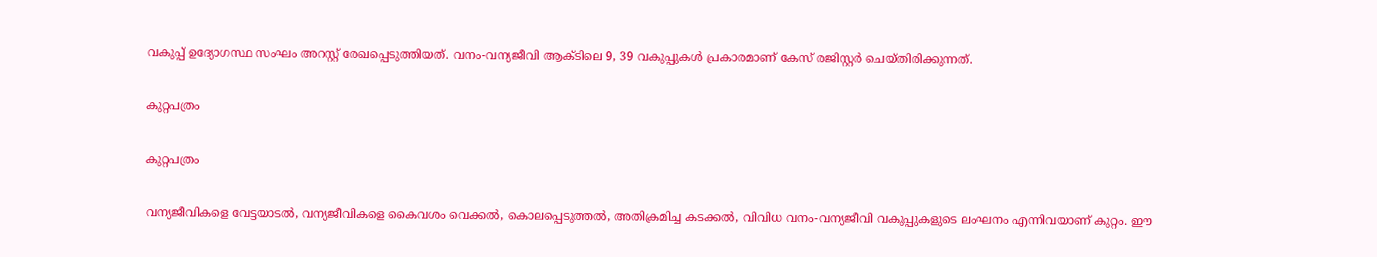വകുപ്പ് ഉദ്യോഗസ്ഥ സംഘം അറസ്റ്റ് രേഖപ്പെടുത്തിയത്. വനം-വന്യജീവി ആക്ടിലെ 9, 39 വകുപ്പുകള്‍ പ്രകാരമാണ് കേസ് രജിസ്റ്റര്‍ ചെയ്തിരിക്കുന്നത്.

കുറ്റപത്രം

കുറ്റപത്രം

വന്യജീവികളെ വേട്ടയാടല്‍, വന്യജീവികളെ കൈവശം വെക്കല്‍, കൊലപ്പെടുത്തല്‍, അതിക്രമിച്ച കടക്കല്‍, വിവിധ വനം-വന്യജീവി വകുപ്പുകളുടെ ലംഘനം എന്നിവയാണ് കുറ്റം. ഈ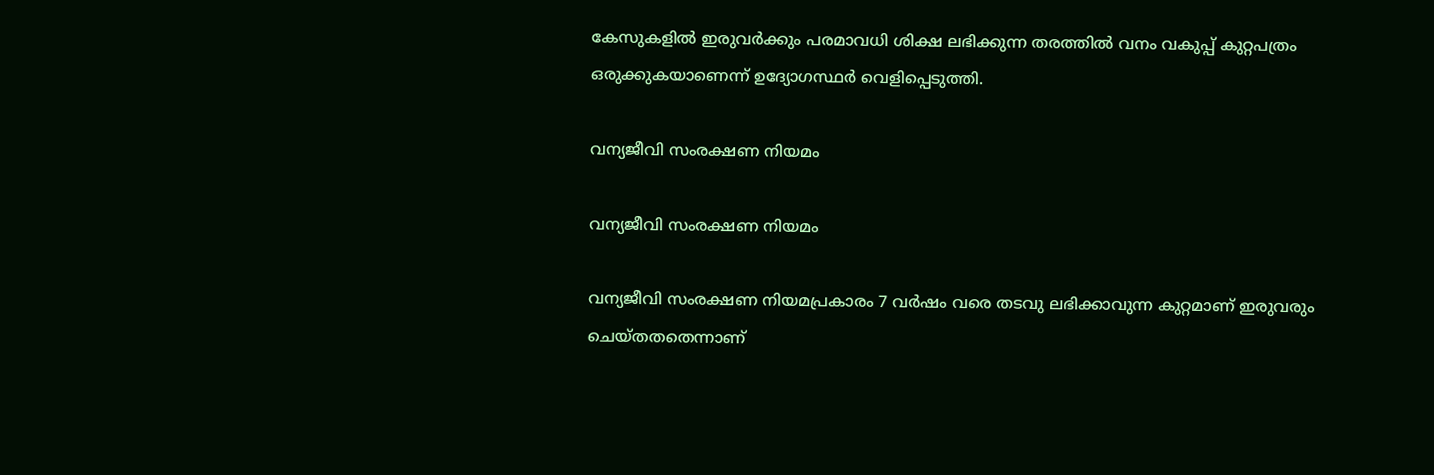കേസുകളില്‍ ഇരുവര്‍ക്കും പരമാവധി ശിക്ഷ ലഭിക്കുന്ന തരത്തില്‍ വനം വകുപ്പ് കുറ്റപത്രം ഒരുക്കുകയാണെന്ന് ഉദ്യോഗസ്ഥര്‍ വെളിപ്പെടുത്തി.

വന്യജീവി സംരക്ഷണ നിയമം

വന്യജീവി സംരക്ഷണ നിയമം

വന്യജീവി സംരക്ഷണ നിയമപ്രകാരം 7 വർഷം വരെ തടവു ലഭിക്കാവുന്ന കുറ്റമാണ് ഇരുവരും ചെയ്തതതെന്നാണ്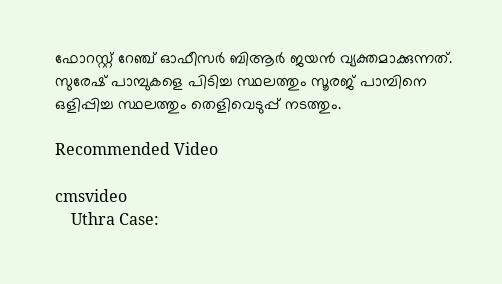ഫോറസ്റ്റ് റേഞ്ച് ഓഫീസര്‍ ബിആര്‍ ജയന്‍ വ്യക്തമാക്കുന്നത്. സുരേഷ് പാമ്പുകളെ പിടിച്ച സ്ഥലത്തും സൂരജ് പാമ്പിനെ ഒളിപ്പിച്ച സ്ഥലത്തും തെളിവെടുപ്പ് നടത്തും.

Recommended Video

cmsvideo
    Uthra Case: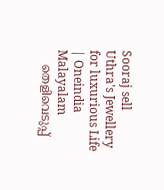Sooraj sell Uthra's Jewellery for luxurious Life | Oneindia Malayalam
    തെളിവെടുപ്പ്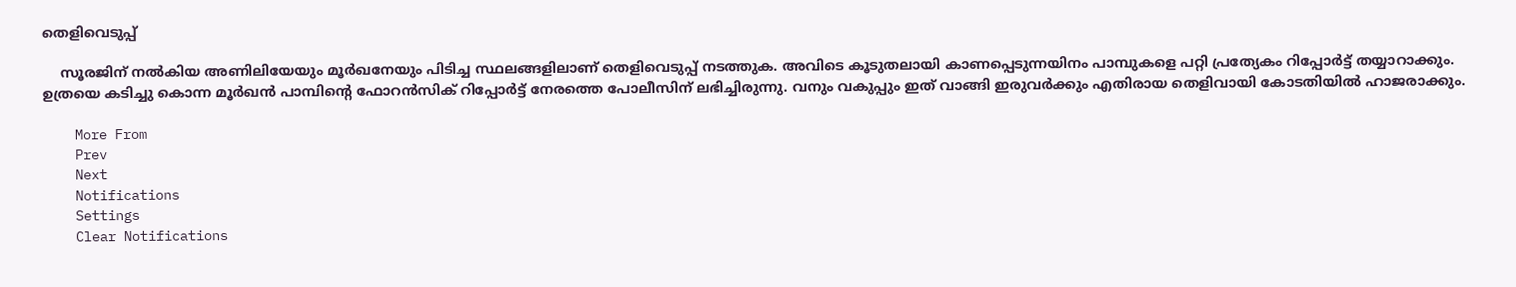തെളിവെടുപ്പ്

    സൂരജിന് നല്‍കിയ അണിലിയേയും മൂര്‍ഖനേയും പിടിച്ച സ്ഥലങ്ങളിലാണ് തെളിവെടുപ്പ് നടത്തുക. അവിടെ കൂടുതലായി കാണപ്പെടുന്നയിനം പാമ്പുകളെ പറ്റി പ്രത്യേകം റിപ്പോര്‍ട്ട് തയ്യാറാക്കും. ഉത്രയെ കടിച്ചു കൊന്ന മൂര്‍ഖന്‍ പാമ്പിന്‍റെ ഫോറന്‍സിക് റിപ്പോര്‍ട്ട് നേരത്തെ പോലീസിന് ലഭിച്ചിരുന്നു. വനും വകുപ്പും ഇത് വാങ്ങി ഇരുവര്‍ക്കും എതിരായ തെളിവായി കോടതിയില്‍ ഹാജരാക്കും.

    More From
    Prev
    Next
    Notifications
    Settings
    Clear Notifications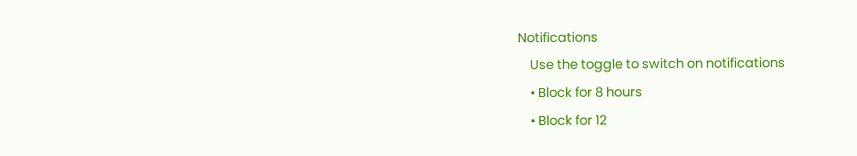Notifications
    Use the toggle to switch on notifications
    • Block for 8 hours
    • Block for 12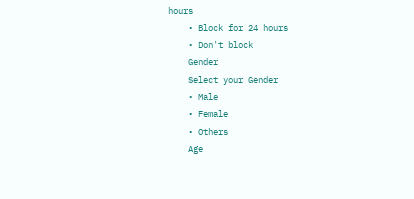hours
    • Block for 24 hours
    • Don't block
    Gender
    Select your Gender
    • Male
    • Female
    • Others
    Age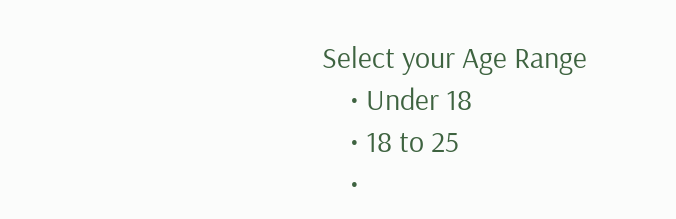Select your Age Range
    • Under 18
    • 18 to 25
    •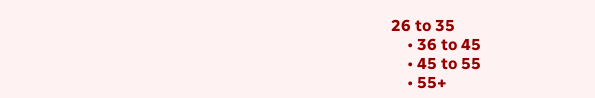26 to 35
    • 36 to 45
    • 45 to 55
    • 55+